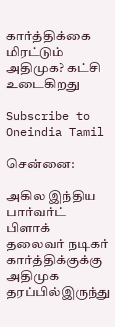கார்த்திக்கை மிரட்டும் அதிமுக? கட்சி உடைகிறது

Subscribe to Oneindia Tamil

சென்னை:

அகில இந்திய பார்வர்ட் பிளாக் தலைவர் நடிகர் கார்த்திக்குக்கு அதிமுக தரப்பில்இருந்து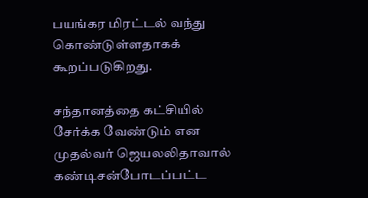பயங்கர மிரட்டல் வந்து கொண்டுள்ளதாகக் கூறப்படுகிறது.

சந்தானத்தை கட்சியில் சேர்க்க வேண்டும் என முதல்வர் ஜெயலலிதாவால் கண்டிசன்போடப்பட்ட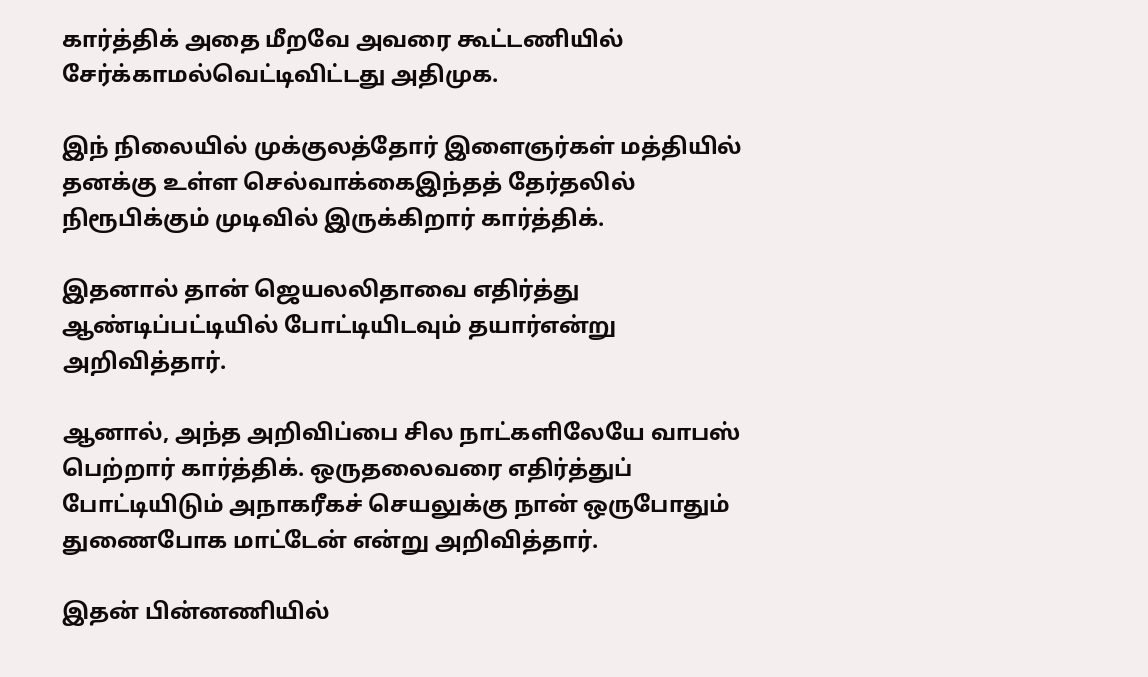கார்த்திக் அதை மீறவே அவரை கூட்டணியில் சேர்க்காமல்வெட்டிவிட்டது அதிமுக.

இந் நிலையில் முக்குலத்தோர் இளைஞர்கள் மத்தியில் தனக்கு உள்ள செல்வாக்கைஇந்தத் தேர்தலில் நிரூபிக்கும் முடிவில் இருக்கிறார் கார்த்திக்.

இதனால் தான் ஜெயலலிதாவை எதிர்த்து ஆண்டிப்பட்டியில் போட்டியிடவும் தயார்என்று அறிவித்தார்.

ஆனால், அந்த அறிவிப்பை சில நாட்களிலேயே வாபஸ் பெற்றார் கார்த்திக். ஒருதலைவரை எதிர்த்துப் போட்டியிடும் அநாகரீகச் செயலுக்கு நான் ஒருபோதும் துணைபோக மாட்டேன் என்று அறிவித்தார்.

இதன் பின்னணியில்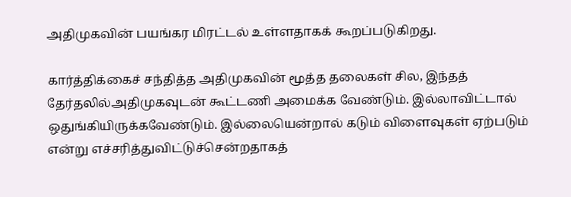அதிமுகவின் பயங்கர மிரட்டல் உள்ளதாகக் கூறப்படுகிறது.

கார்த்திக்கைச் சந்தித்த அதிமுகவின் மூத்த தலைகள் சில, இந்தத் தேர்தலில்அதிமுகவுடன் கூட்டணி அமைக்க வேண்டும். இல்லாவிட்டால் ஒதுங்கியிருக்கவேண்டும். இல்லையென்றால் கடும் விளைவுகள் ஏற்படும் என்று எச்சரித்துவிட்டுச்சென்றதாகத்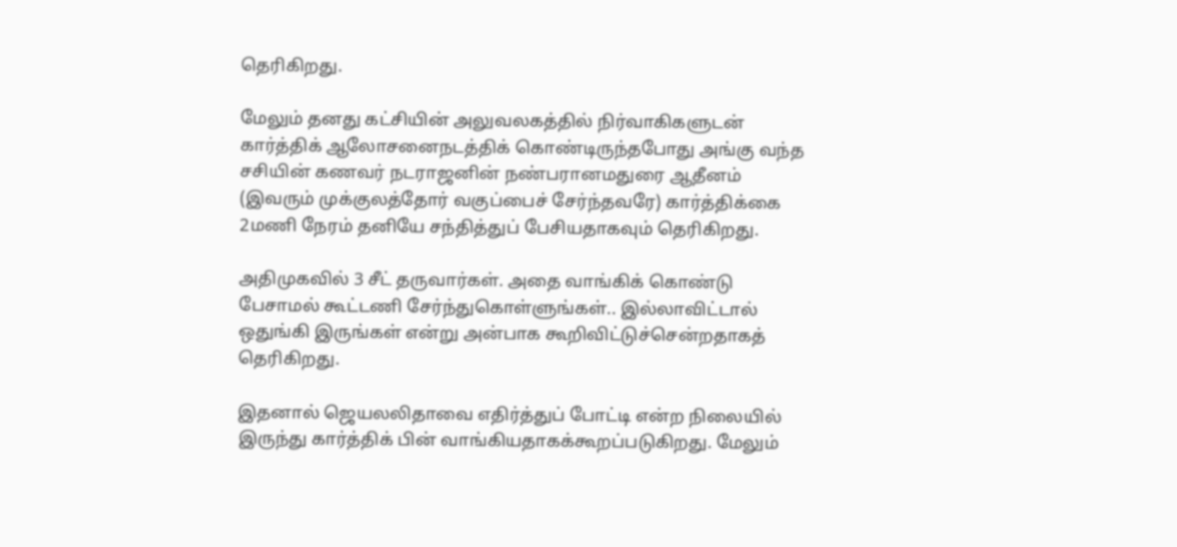தெரிகிறது.

மேலும் தனது கட்சியின் அலுவலகத்தில் நிர்வாகிகளுடன் கார்த்திக் ஆலோசனைநடத்திக் கொண்டிருந்தபோது அங்கு வந்த சசியின் கணவர் நடராஜனின் நண்பரானமதுரை ஆதீனம் (இவரும் முக்குலத்தோர் வகுப்பைச் சேர்ந்தவரே) கார்த்திக்கை 2மணி நேரம் தனியே சந்தித்துப் பேசியதாகவும் தெரிகிறது.

அதிமுகவில் 3 சீட் தருவார்கள். அதை வாங்கிக் கொண்டு பேசாமல் கூட்டணி சேர்ந்துகொள்ளுங்கள்.. இல்லாவிட்டால் ஒதுங்கி இருங்கள் என்று அன்பாக கூறிவிட்டுச்சென்றதாகத் தெரிகிறது.

இதனால் ஜெயலலிதாவை எதிர்த்துப் போட்டி என்ற நிலையில் இருந்து கார்த்திக் பின் வாங்கியதாகக்கூறப்படுகிறது. மேலும்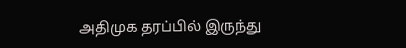அதிமுக தரப்பில் இருந்து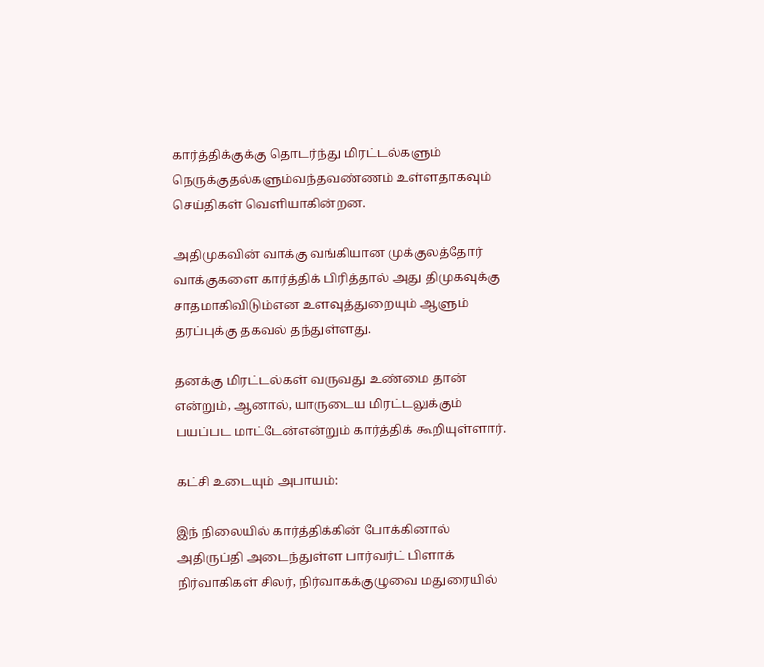கார்த்திக்குக்கு தொடர்ந்து மிரட்டல்களும் நெருக்குதல்களும்வந்தவண்ணம் உள்ளதாகவும் செய்திகள் வெளியாகின்றன.

அதிமுகவின் வாக்கு வங்கியான முக்குலத்தோர் வாக்குகளை கார்த்திக் பிரித்தால் அது திமுகவுக்கு சாதமாகிவிடும்என உளவுத்துறையும் ஆளும் தரப்புக்கு தகவல் தந்துள்ளது.

தனக்கு மிரட்டல்கள் வருவது உண்மை தான் என்றும், ஆனால், யாருடைய மிரட்டலுக்கும் பயப்பட மாட்டேன்என்றும் கார்த்திக் கூறியுள்ளார்.

கட்சி உடையும் அபாயம்:

இந் நிலையில் கார்த்திக்கின் போக்கினால் அதிருப்தி அடைந்துள்ள பார்வர்ட் பிளாக் நிர்வாகிகள் சிலர், நிர்வாகக்குழுவை மதுரையில்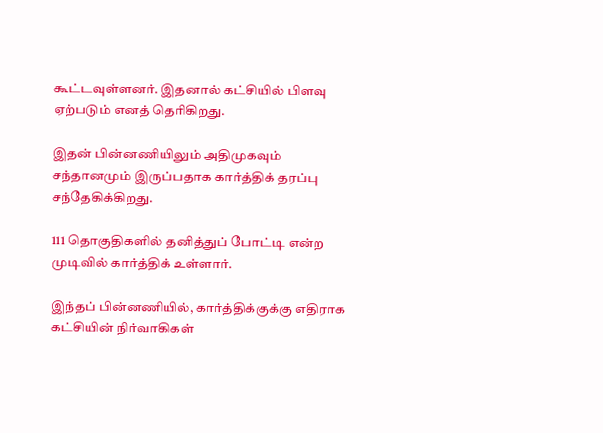கூட்டவுள்ளனர். இதனால் கட்சியில் பிளவு ஏற்படும் எனத் தெரிகிறது.

இதன் பின்னணியிலும் அதிமுகவும் சந்தானமும் இருப்பதாக கார்த்திக் தரப்பு சந்தேகிக்கிறது.

111 தொகுதிகளில் தனித்துப் போட்டி என்ற முடிவில் கார்த்திக் உள்ளார்.

இந்தப் பின்னணியில், கார்த்திக்குக்கு எதிராக கட்சியின் நிர்வாகிகள்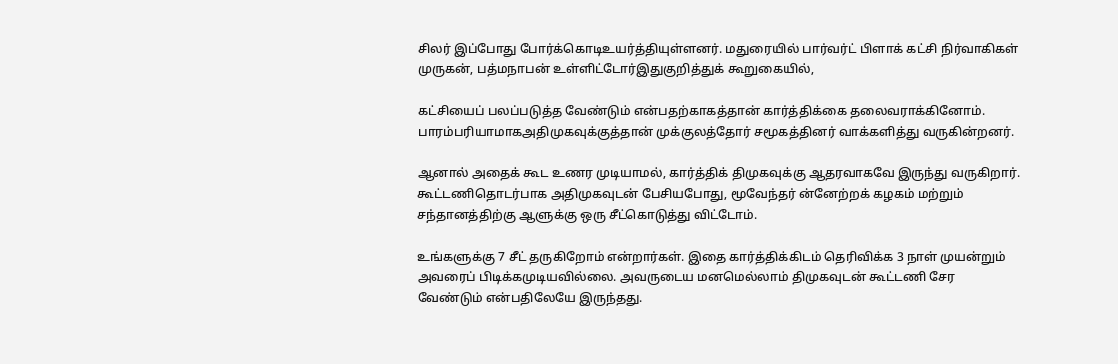சிலர் இப்போது போர்க்கொடிஉயர்த்தியுள்ளனர். மதுரையில் பார்வர்ட் பிளாக் கட்சி நிர்வாகிகள் முருகன், பத்மநாபன் உள்ளிட்டோர்இதுகுறித்துக் கூறுகையில்,

கட்சியைப் பலப்படுத்த வேண்டும் என்பதற்காகத்தான் கார்த்திக்கை தலைவராக்கினோம். பாரம்பரியாமாகஅதிமுகவுக்குத்தான் முக்குலத்தோர் சமூகத்தினர் வாக்களித்து வருகின்றனர்.

ஆனால் அதைக் கூட உணர முடியாமல், கார்த்திக் திமுகவுக்கு ஆதரவாகவே இருந்து வருகிறார். கூட்டணிதொடர்பாக அதிமுகவுடன் பேசியபோது, மூவேந்தர் ன்னேற்றக் கழகம் மற்றும் சந்தானத்திற்கு ஆளுக்கு ஒரு சீட்கொடுத்து விட்டோம்.

உங்களுக்கு 7 சீட் தருகிறோம் என்றார்கள். இதை கார்த்திக்கிடம் தெரிவிக்க 3 நாள் முயன்றும் அவரைப் பிடிக்கமுடியவில்லை. அவருடைய மனமெல்லாம் திமுகவுடன் கூட்டணி சேர வேண்டும் என்பதிலேயே இருந்தது.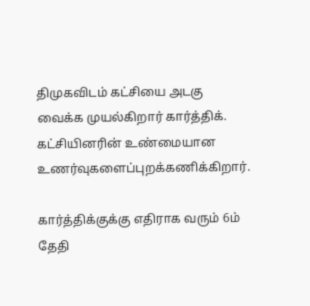திமுகவிடம் கட்சியை அடகு வைக்க முயல்கிறார் கார்த்திக். கட்சியினரின் உண்மையான உணர்வுகளைப்புறக்கணிக்கிறார்.

கார்த்திக்குக்கு எதிராக வரும் 6ம் தேதி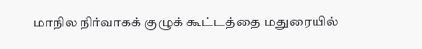மாநில நிர்வாகக் குழுக் கூட்டத்தை மதுரையில்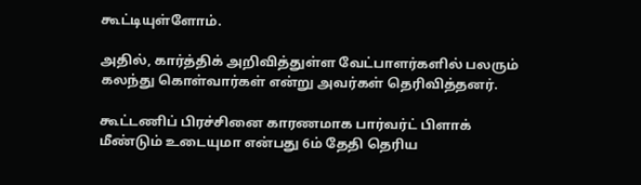கூட்டியுள்ளோம்.

அதில், கார்த்திக் அறிவித்துள்ள வேட்பாளர்களில் பலரும் கலந்து கொள்வார்கள் என்று அவர்கள் தெரிவித்தனர்.

கூட்டணிப் பிரச்சினை காரணமாக பார்வர்ட் பிளாக் மீண்டும் உடையுமா என்பது 6ம் தேதி தெரிய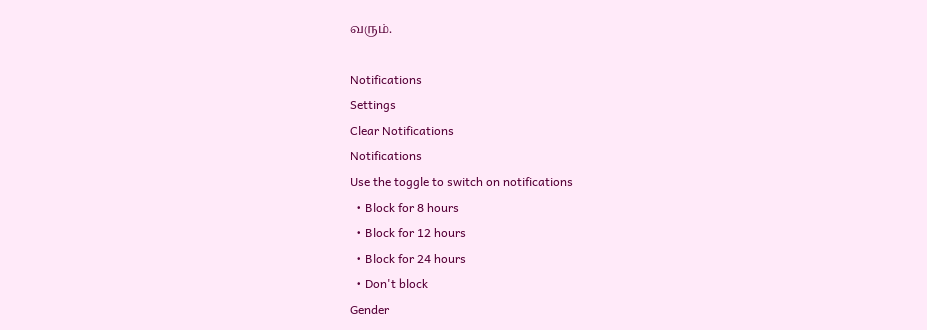வரும்.

Notifications
Settings
Clear Notifications
Notifications
Use the toggle to switch on notifications
  • Block for 8 hours
  • Block for 12 hours
  • Block for 24 hours
  • Don't block
Gender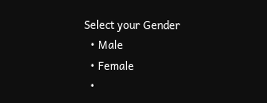Select your Gender
  • Male
  • Female
  •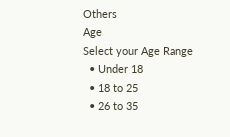Others
Age
Select your Age Range
  • Under 18
  • 18 to 25
  • 26 to 35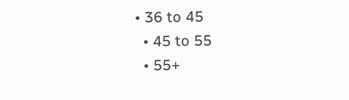• 36 to 45
  • 45 to 55
  • 55+